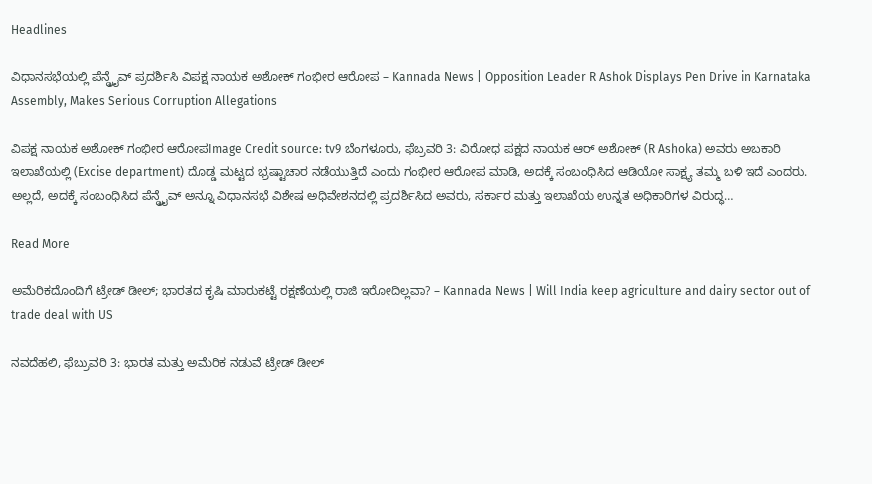Headlines

ವಿಧಾನಸಭೆಯಲ್ಲಿ ಪೆನ್ಡ್ರೈವ್ ಪ್ರದರ್ಶಿಸಿ ವಿಪಕ್ಷ ನಾಯಕ ಅಶೋಕ್ ಗಂಭೀರ ಆರೋಪ – Kannada News | Opposition Leader R Ashok Displays Pen Drive in Karnataka Assembly, Makes Serious Corruption Allegations

ವಿಪಕ್ಷ ನಾಯಕ ಅಶೋಕ್ ಗಂಭೀರ ಆರೋಪImage Credit source: tv9 ಬೆಂಗಳೂರು, ಫೆಬ್ರವರಿ 3: ವಿರೋಧ ಪಕ್ಷದ ನಾಯಕ ಆರ್ ಅಶೋಕ್ (R Ashoka) ಅವರು ಅಬಕಾರಿ ಇಲಾಖೆಯಲ್ಲಿ (Excise department) ದೊಡ್ಡ ಮಟ್ಟದ ಭ್ರಷ್ಟಾಚಾರ ನಡೆಯುತ್ತಿದೆ ಎಂದು ಗಂಭೀರ ಆರೋಪ ಮಾಡಿ, ಅದಕ್ಕೆ ಸಂಬಂಧಿಸಿದ ಆಡಿಯೋ ಸಾಕ್ಷ್ಯ ತಮ್ಮ ಬಳಿ ಇದೆ ಎಂದರು. ಅಲ್ಲದೆ, ಅದಕ್ಕೆ ಸಂಬಂಧಿಸಿದ ಪೆನ್ಡ್ರೈವ್ ಅನ್ನೂ ವಿಧಾನಸಭೆ ವಿಶೇಷ ಅಧಿವೇಶನದಲ್ಲಿ ಪ್ರದರ್ಶಿಸಿದ ಅವರು, ಸರ್ಕಾರ ಮತ್ತು ಇಲಾಖೆಯ ಉನ್ನತ ಅಧಿಕಾರಿಗಳ ವಿರುದ್ಧ…

Read More

ಅಮೆರಿಕದೊಂದಿಗೆ ಟ್ರೇಡ್ ಡೀಲ್; ಭಾರತದ ಕೃಷಿ ಮಾರುಕಟ್ಟೆ ರಕ್ಷಣೆಯಲ್ಲಿ ರಾಜಿ ಇರೋದಿಲ್ಲವಾ? – Kannada News | Will India keep agriculture and dairy sector out of trade deal with US

ನವದೆಹಲಿ, ಫೆಬ್ರುವರಿ 3: ಭಾರತ ಮತ್ತು ಅಮೆರಿಕ ನಡುವೆ ಟ್ರೇಡ್ ಡೀಲ್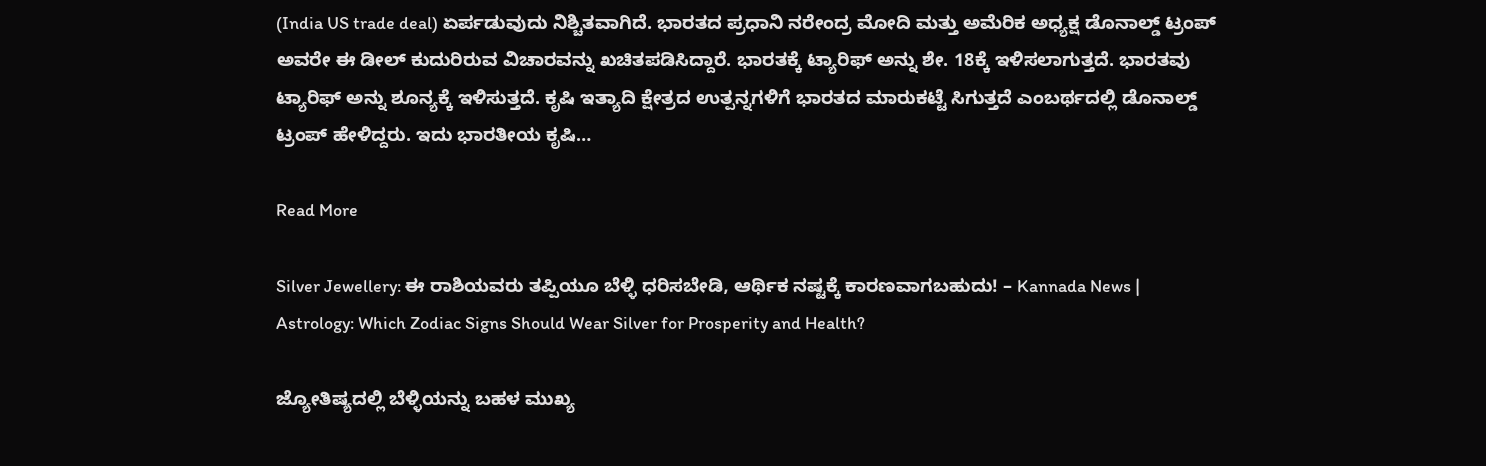(India US trade deal) ಏರ್ಪಡುವುದು ನಿಶ್ಚಿತವಾಗಿದೆ. ಭಾರತದ ಪ್ರಧಾನಿ ನರೇಂದ್ರ ಮೋದಿ ಮತ್ತು ಅಮೆರಿಕ ಅಧ್ಯಕ್ಷ ಡೊನಾಲ್ಡ್ ಟ್ರಂಪ್ ಅವರೇ ಈ ಡೀಲ್ ಕುದುರಿರುವ ವಿಚಾರವನ್ನು ಖಚಿತಪಡಿಸಿದ್ದಾರೆ. ಭಾರತಕ್ಕೆ ಟ್ಯಾರಿಫ್ ಅನ್ನು ಶೇ. 18ಕ್ಕೆ ಇಳಿಸಲಾಗುತ್ತದೆ. ಭಾರತವು ಟ್ಯಾರಿಫ್ ಅನ್ನು ಶೂನ್ಯಕ್ಕೆ ಇಳಿಸುತ್ತದೆ. ಕೃಷಿ ಇತ್ಯಾದಿ ಕ್ಷೇತ್ರದ ಉತ್ಪನ್ನಗಳಿಗೆ ಭಾರತದ ಮಾರುಕಟ್ಟೆ ಸಿಗುತ್ತದೆ ಎಂಬರ್ಥದಲ್ಲಿ ಡೊನಾಲ್ಡ್ ಟ್ರಂಪ್ ಹೇಳಿದ್ದರು. ಇದು ಭಾರತೀಯ ಕೃಷಿ…

Read More

Silver Jewellery: ಈ ರಾಶಿಯವರು ತಪ್ಪಿಯೂ ಬೆಳ್ಳಿ ಧರಿಸಬೇಡಿ, ಆರ್ಥಿಕ ನಷ್ಟಕ್ಕೆ ಕಾರಣವಾಗಬಹುದು! – Kannada News | Astrology: Which Zodiac Signs Should Wear Silver for Prosperity and Health?

ಜ್ಯೋತಿಷ್ಯದಲ್ಲಿ ಬೆಳ್ಳಿಯನ್ನು ಬಹಳ ಮುಖ್ಯ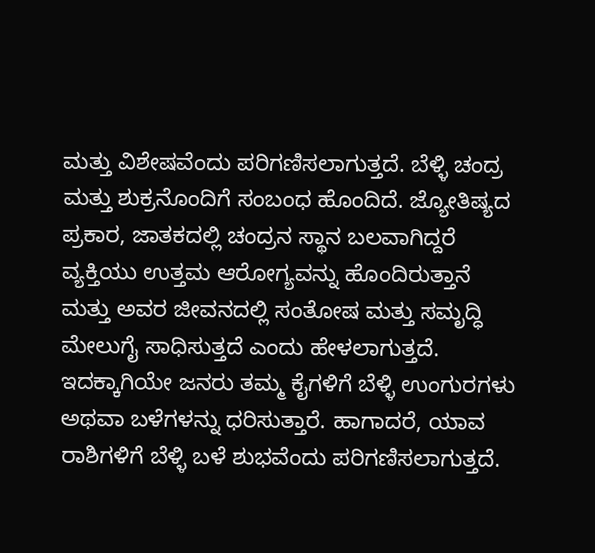ಮತ್ತು ವಿಶೇಷವೆಂದು ಪರಿಗಣಿಸಲಾಗುತ್ತದೆ. ಬೆಳ್ಳಿ ಚಂದ್ರ ಮತ್ತು ಶುಕ್ರನೊಂದಿಗೆ ಸಂಬಂಧ ಹೊಂದಿದೆ. ಜ್ಯೋತಿಷ್ಯದ ಪ್ರಕಾರ, ಜಾತಕದಲ್ಲಿ ಚಂದ್ರನ ಸ್ಥಾನ ಬಲವಾಗಿದ್ದರೆ ವ್ಯಕ್ತಿಯು ಉತ್ತಮ ಆರೋಗ್ಯವನ್ನು ಹೊಂದಿರುತ್ತಾನೆ ಮತ್ತು ಅವರ ಜೀವನದಲ್ಲಿ ಸಂತೋಷ ಮತ್ತು ಸಮೃದ್ಧಿ ಮೇಲುಗೈ ಸಾಧಿಸುತ್ತದೆ ಎಂದು ಹೇಳಲಾಗುತ್ತದೆ. ಇದಕ್ಕಾಗಿಯೇ ಜನರು ತಮ್ಮ ಕೈಗಳಿಗೆ ಬೆಳ್ಳಿ ಉಂಗುರಗಳು ಅಥವಾ ಬಳೆಗಳನ್ನು ಧರಿಸುತ್ತಾರೆ. ಹಾಗಾದರೆ, ಯಾವ ರಾಶಿಗಳಿಗೆ ಬೆಳ್ಳಿ ಬಳೆ ಶುಭವೆಂದು ಪರಿಗಣಿಸಲಾಗುತ್ತದೆ.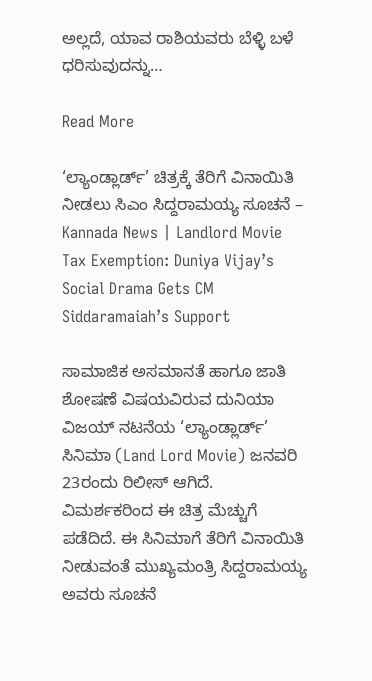ಅಲ್ಲದೆ, ಯಾವ ರಾಶಿಯವರು ಬೆಳ್ಳಿ ಬಳೆ ಧರಿಸುವುದನ್ನು…

Read More

‘ಲ್ಯಾಂಡ್ಲಾರ್ಡ್’ ಚಿತ್ರಕ್ಕೆ ತೆರಿಗೆ ವಿನಾಯಿತಿ ನೀಡಲು ಸಿಎಂ ಸಿದ್ದರಾಮಯ್ಯ ಸೂಚನೆ – Kannada News | Landlord Movie Tax Exemption: Duniya Vijay’s Social Drama Gets CM Siddaramaiah’s Support

ಸಾಮಾಜಿಕ ಅಸಮಾನತೆ ಹಾಗೂ ಜಾತಿ ಶೋಷಣೆ ವಿಷಯವಿರುವ ದುನಿಯಾ ವಿಜಯ್ ನಟನೆಯ ‘ಲ್ಯಾಂಡ್ಲಾರ್ಡ್’ ಸಿನಿಮಾ (Land Lord Movie) ಜನವರಿ 23ರಂದು ರಿಲೀಸ್ ಆಗಿದೆ. ವಿಮರ್ಶಕರಿಂದ ಈ ಚಿತ್ರ ಮೆಚ್ಚುಗೆ ಪಡೆದಿದೆ. ಈ ಸಿನಿಮಾಗೆ ತೆರಿಗೆ ವಿನಾಯಿತಿ ನೀಡುವಂತೆ ಮುಖ್ಯಮಂತ್ರಿ ಸಿದ್ದರಾಮಯ್ಯ ಅವರು ಸೂಚನೆ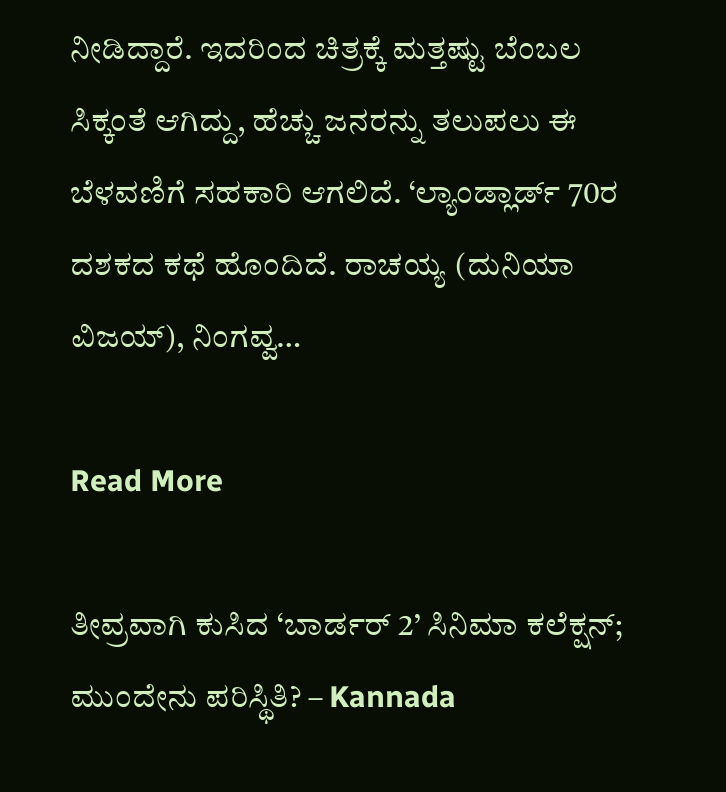ನೀಡಿದ್ದಾರೆ. ಇದರಿಂದ ಚಿತ್ರಕ್ಕೆ ಮತ್ತಷ್ಟು ಬೆಂಬಲ ಸಿಕ್ಕಂತೆ ಆಗಿದ್ದು, ಹೆಚ್ಚು ಜನರನ್ನು ತಲುಪಲು ಈ ಬೆಳವಣಿಗೆ ಸಹಕಾರಿ ಆಗಲಿದೆ. ‘ಲ್ಯಾಂಡ್ಲಾರ್ಡ್ 70ರ ದಶಕದ ಕಥೆ ಹೊಂದಿದೆ. ರಾಚಯ್ಯ (ದುನಿಯಾ ವಿಜಯ್), ನಿಂಗವ್ವ…

Read More

ತೀವ್ರವಾಗಿ ಕುಸಿದ ‘ಬಾರ್ಡರ್ 2’ ಸಿನಿಮಾ ಕಲೆಕ್ಷನ್; ಮುಂದೇನು ಪರಿಸ್ಥಿತಿ? – Kannada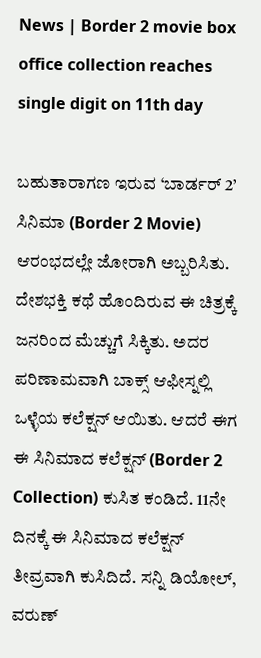News | Border 2 movie box office collection reaches single digit on 11th day

ಬಹುತಾರಾಗಣ ಇರುವ ‘ಬಾರ್ಡರ್ 2’ ಸಿನಿಮಾ (Border 2 Movie) ಆರಂಭದಲ್ಲೇ ಜೋರಾಗಿ ಅಬ್ಬರಿಸಿತು. ದೇಶಭಕ್ತಿ ಕಥೆ ಹೊಂದಿರುವ ಈ ಚಿತ್ರಕ್ಕೆ ಜನರಿಂದ ಮೆಚ್ಚುಗೆ ಸಿಕ್ಕಿತು. ಅದರ ಪರಿಣಾಮವಾಗಿ ಬಾಕ್ಸ್ ಆಫೀಸ್ನಲ್ಲಿ ಒಳ್ಳೆಯ ಕಲೆಕ್ಷನ್ ಆಯಿತು. ಆದರೆ ಈಗ ಈ ಸಿನಿಮಾದ ಕಲೆಕ್ಷನ್ (Border 2 Collection) ಕುಸಿತ ಕಂಡಿದೆ. 11ನೇ ದಿನಕ್ಕೆ ಈ ಸಿನಿಮಾದ ಕಲೆಕ್ಷನ್ ತೀವ್ರವಾಗಿ ಕುಸಿದಿದೆ. ಸನ್ನಿ ಡಿಯೋಲ್, ವರುಣ್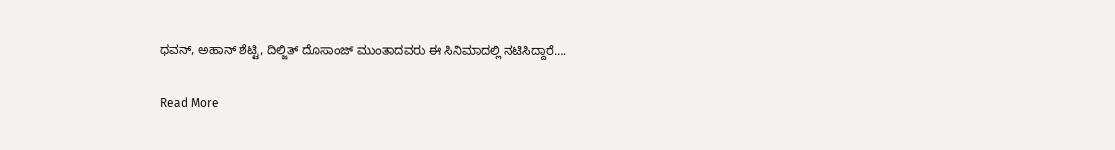ಧವನ್, ಅಹಾನ್ ಶೆಟ್ಟಿ, ದಿಲ್ಜಿತ್ ದೊಸಾಂಜ್ ಮುಂತಾದವರು ಈ ಸಿನಿಮಾದಲ್ಲಿ ನಟಿಸಿದ್ದಾರೆ….

Read More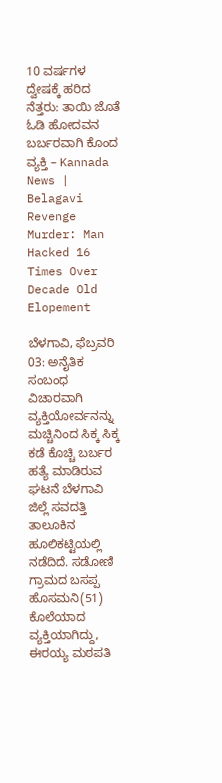10 ವರ್ಷಗಳ ದ್ವೇಷಕ್ಕೆ ಹರಿದ ನೆತ್ತರು: ತಾಯಿ ಜೊತೆ ಓಡಿ ಹೋದವನ ಬರ್ಬರವಾಗಿ ಕೊಂದ ವ್ಯಕ್ತಿ – Kannada News | Belagavi Revenge Murder: Man Hacked 16 Times Over Decade Old Elopement

ಬೆಳಗಾವಿ, ಫೆಬ್ರವರಿ 03: ಅನೈತಿಕ ಸಂಬಂಧ ವಿಚಾರವಾಗಿ ವ್ಯಕ್ತಿಯೋರ್ವನನ್ನು ಮಚ್ಚಿನಿಂದ ಸಿಕ್ಕ ಸಿಕ್ಕ ಕಡೆ ಕೊಚ್ಚಿ ಬರ್ಬರ ಹತ್ಯೆ ಮಾಡಿರುವ ಘಟನೆ ಬೆಳಗಾವಿ ಜಿಲ್ಲೆ ಸವದತ್ತಿ ತಾಲೂಕಿನ ಹೂಲಿಕಟ್ಟಿಯಲ್ಲಿ ನಡೆದಿದೆ. ಸಡೋಣಿ ಗ್ರಾಮದ ಬಸಪ್ಪ ಹೊಸಮನಿ(51) ಕೊಲೆಯಾದ ವ್ಯಕ್ತಿಯಾಗಿದ್ದು, ಈರಯ್ಯ ಮಠಪತಿ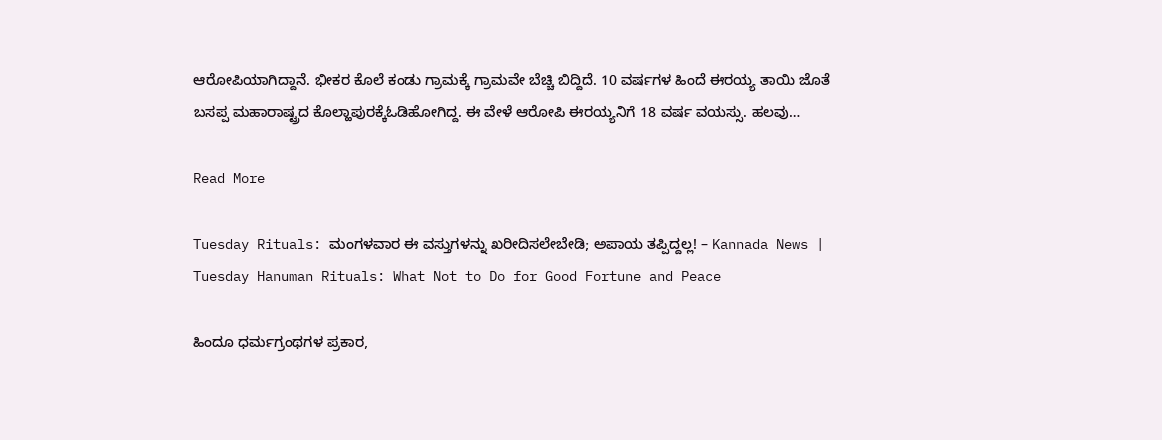ಆರೋಪಿಯಾಗಿದ್ದಾನೆ. ಭೀಕರ ಕೊಲೆ ಕಂಡು ಗ್ರಾಮಕ್ಕೆ ಗ್ರಾಮವೇ ಬೆಚ್ಚಿ ಬಿದ್ದಿದೆ. 10 ವರ್ಷಗಳ ಹಿಂದೆ ಈರಯ್ಯ ತಾಯಿ ಜೊತೆ ಬಸಪ್ಪ ಮಹಾರಾಷ್ಟ್ರದ ಕೊಲ್ಹಾಪುರಕ್ಕೆಓಡಿಹೋಗಿದ್ದ. ಈ ವೇಳೆ ಆರೋಪಿ ಈರಯ್ಯನಿಗೆ 18 ವರ್ಷ ವಯಸ್ಸು. ಹಲವು…

Read More

Tuesday Rituals: ಮಂಗಳವಾರ ಈ ವಸ್ತುಗಳನ್ನು ಖರೀದಿಸಲೇಬೇಡಿ; ಅಪಾಯ ತಪ್ಪಿದ್ದಲ್ಲ! – Kannada News | Tuesday Hanuman Rituals: What Not to Do for Good Fortune and Peace

ಹಿಂದೂ ಧರ್ಮಗ್ರಂಥಗಳ ಪ್ರಕಾರ,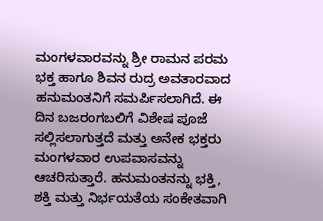ಮಂಗಳವಾರವನ್ನು ಶ್ರೀ ರಾಮನ ಪರಮ ಭಕ್ತ ಹಾಗೂ ಶಿವನ ರುದ್ರ ಅವತಾರವಾದ ಹನುಮಂತನಿಗೆ ಸಮರ್ಪಿಸಲಾಗಿದೆ. ಈ ದಿನ ಬಜರಂಗಬಲಿಗೆ ವಿಶೇಷ ಪೂಜೆ ಸಲ್ಲಿಸಲಾಗುತ್ತದೆ ಮತ್ತು ಅನೇಕ ಭಕ್ತರು ಮಂಗಳವಾರ ಉಪವಾಸವನ್ನು ಆಚರಿಸುತ್ತಾರೆ. ಹನುಮಂತನನ್ನು ಭಕ್ತಿ, ಶಕ್ತಿ ಮತ್ತು ನಿರ್ಭಯತೆಯ ಸಂಕೇತವಾಗಿ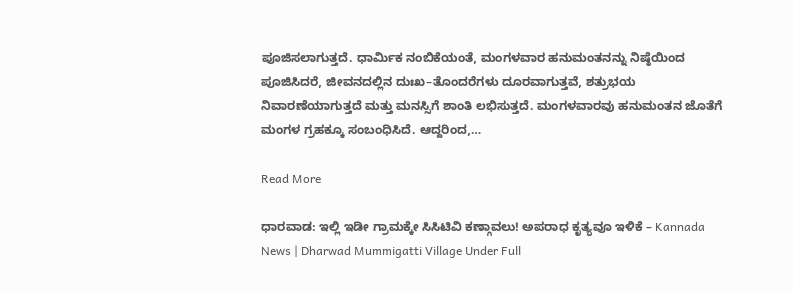ಪೂಜಿಸಲಾಗುತ್ತದೆ. ಧಾರ್ಮಿಕ ನಂಬಿಕೆಯಂತೆ, ಮಂಗಳವಾರ ಹನುಮಂತನನ್ನು ನಿಷ್ಠೆಯಿಂದ ಪೂಜಿಸಿದರೆ, ಜೀವನದಲ್ಲಿನ ದುಃಖ–ತೊಂದರೆಗಳು ದೂರವಾಗುತ್ತವೆ, ಶತ್ರುಭಯ ನಿವಾರಣೆಯಾಗುತ್ತದೆ ಮತ್ತು ಮನಸ್ಸಿಗೆ ಶಾಂತಿ ಲಭಿಸುತ್ತದೆ. ಮಂಗಳವಾರವು ಹನುಮಂತನ ಜೊತೆಗೆ ಮಂಗಳ ಗ್ರಹಕ್ಕೂ ಸಂಬಂಧಿಸಿದೆ. ಆದ್ದರಿಂದ,…

Read More

ಧಾರವಾಡ: ಇಲ್ಲಿ ಇಡೀ ಗ್ರಾಮಕ್ಕೇ ಸಿಸಿಟಿವಿ ಕಣ್ಗಾವಲು! ಅಪರಾಧ ಕೃತ್ಯವೂ ಇಳಿಕೆ – Kannada News | Dharwad Mummigatti Village Under Full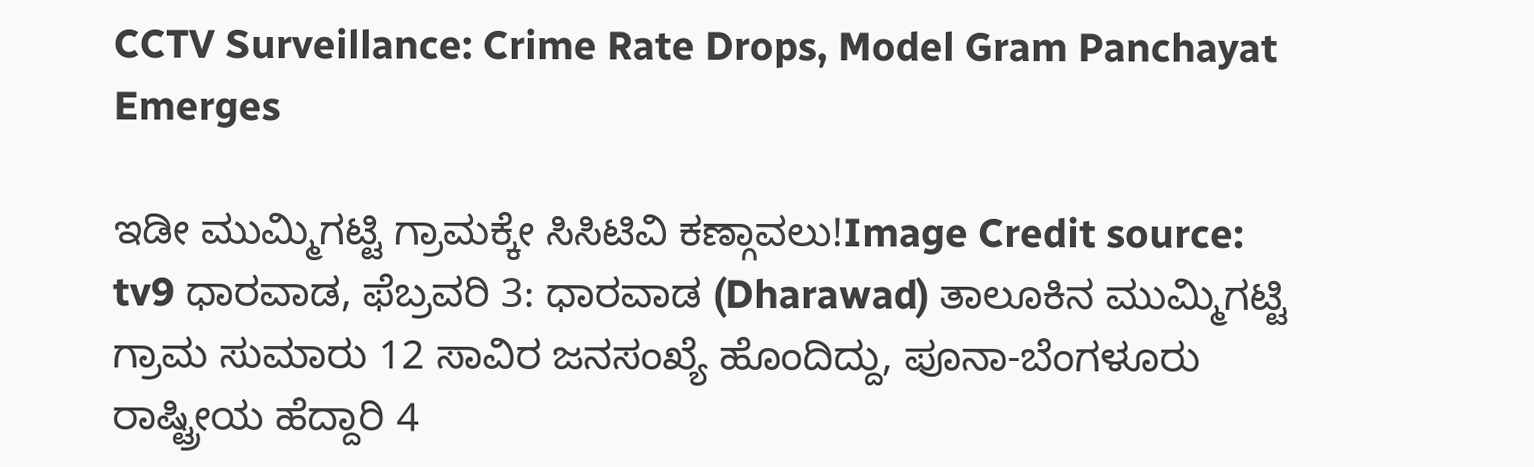CCTV Surveillance: Crime Rate Drops, Model Gram Panchayat Emerges

ಇಡೀ ಮುಮ್ಮಿಗಟ್ಟಿ ಗ್ರಾಮಕ್ಕೇ ಸಿಸಿಟಿವಿ ಕಣ್ಗಾವಲು!Image Credit source: tv9 ಧಾರವಾಡ, ಫೆಬ್ರವರಿ 3: ಧಾರವಾಡ (Dharawad) ತಾಲೂಕಿನ ಮುಮ್ಮಿಗಟ್ಟಿ ಗ್ರಾಮ ಸುಮಾರು 12 ಸಾವಿರ ಜನಸಂಖ್ಯೆ ಹೊಂದಿದ್ದು, ಪೂನಾ-ಬೆಂಗಳೂರು ರಾಷ್ಟ್ರೀಯ ಹೆದ್ದಾರಿ 4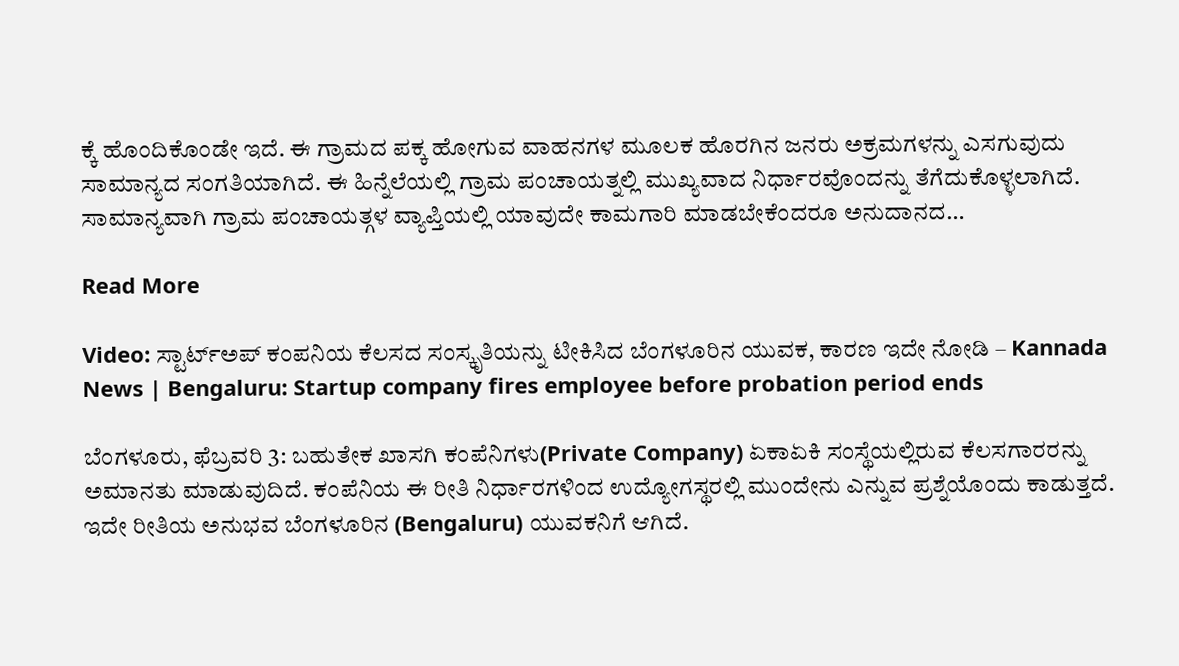ಕ್ಕೆ ಹೊಂದಿಕೊಂಡೇ ಇದೆ. ಈ ಗ್ರಾಮದ ಪಕ್ಕ ಹೋಗುವ ವಾಹನಗಳ ಮೂಲಕ ಹೊರಗಿನ ಜನರು ಅಕ್ರಮಗಳನ್ನು ಎಸಗುವುದು ಸಾಮಾನ್ಯದ ಸಂಗತಿಯಾಗಿದೆ. ಈ ಹಿನ್ನೆಲೆಯಲ್ಲಿ ಗ್ರಾಮ ಪಂಚಾಯತ್ನಲ್ಲಿ ಮುಖ್ಯವಾದ ನಿರ್ಧಾರವೊಂದನ್ನು ತೆಗೆದುಕೊಳ್ಳಲಾಗಿದೆ. ಸಾಮಾನ್ಯವಾಗಿ ಗ್ರಾಮ ಪಂಚಾಯತ್ಗಳ ವ್ಯಾಪ್ತಿಯಲ್ಲಿ ಯಾವುದೇ ಕಾಮಗಾರಿ ಮಾಡಬೇಕೆಂದರೂ ಅನುದಾನದ…

Read More

Video: ಸ್ಟಾರ್ಟ್ಅಪ್‌ ಕಂಪನಿಯ ಕೆಲಸದ ಸಂಸ್ಕೃತಿಯನ್ನು ಟೀಕಿಸಿದ ಬೆಂಗಳೂರಿನ ಯುವಕ, ಕಾರಣ ಇದೇ ನೋಡಿ – Kannada News | Bengaluru: Startup company fires employee before probation period ends

ಬೆಂಗಳೂರು, ಫೆಬ್ರವರಿ 3: ಬಹುತೇಕ ಖಾಸಗಿ ಕಂಪೆನಿಗಳು(Private Company) ಏಕಾಏಕಿ ಸಂಸ್ಥೆಯಲ್ಲಿರುವ ಕೆಲಸಗಾರರನ್ನು ಅಮಾನತು ಮಾಡುವುದಿದೆ. ಕಂಪೆನಿಯ ಈ ರೀತಿ ನಿರ್ಧಾರಗಳಿಂದ ಉದ್ಯೋಗಸ್ಥರಲ್ಲಿ ಮುಂದೇನು ಎನ್ನುವ ಪ್ರಶ್ನೆಯೊಂದು ಕಾಡುತ್ತದೆ. ಇದೇ ರೀತಿಯ ಅನುಭವ ಬೆಂಗಳೂರಿನ (Bengaluru) ಯುವಕನಿಗೆ ಆಗಿದೆ.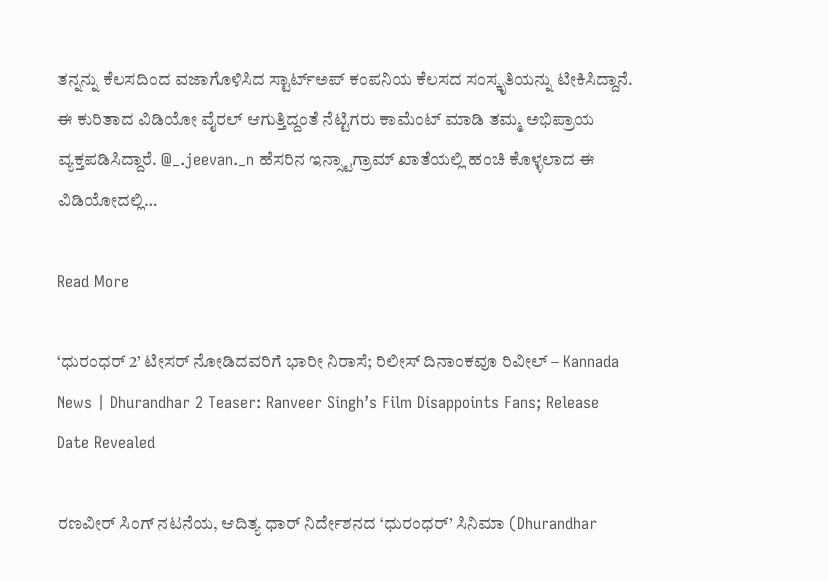ತನ್ನನ್ನು ಕೆಲಸದಿಂದ ವಜಾಗೊಳಿಸಿದ ಸ್ಟಾರ್ಟ್ಅಪ್ ಕಂಪನಿಯ ಕೆಲಸದ ಸಂಸ್ಕೃತಿಯನ್ನು ಟೀಕಿಸಿದ್ದಾನೆ. ಈ ಕುರಿತಾದ ವಿಡಿಯೋ ವೈರಲ್ ಆಗುತ್ತಿದ್ದಂತೆ ನೆಟ್ಟಿಗರು ಕಾಮೆಂಟ್ ಮಾಡಿ ತಮ್ಮ ಅಭಿಪ್ರಾಯ ವ್ಯಕ್ತಪಡಿಸಿದ್ದಾರೆ. @_.jeevan._n ಹೆಸರಿನ ಇನ್ಸ್ಟಾಗ್ರಾಮ್ ಖಾತೆಯಲ್ಲಿ ಹಂಚಿ ಕೊಳ್ಳಲಾದ ಈ ವಿಡಿಯೋದಲ್ಲಿ…

Read More

‘ಧುರಂಧರ್ 2’ ಟೀಸರ್ ನೋಡಿದವರಿಗೆ ಭಾರೀ ನಿರಾಸೆ; ರಿಲೀಸ್ ದಿನಾಂಕವೂ ರಿವೀಲ್ – Kannada News | Dhurandhar 2 Teaser: Ranveer Singh’s Film Disappoints Fans; Release Date Revealed

ರಣವೀರ್ ಸಿಂಗ್ ನಟನೆಯ, ಆದಿತ್ಯ ಧಾರ್ ನಿರ್ದೇಶನದ ‘ಧುರಂಧರ್’ ಸಿನಿಮಾ (Dhurandhar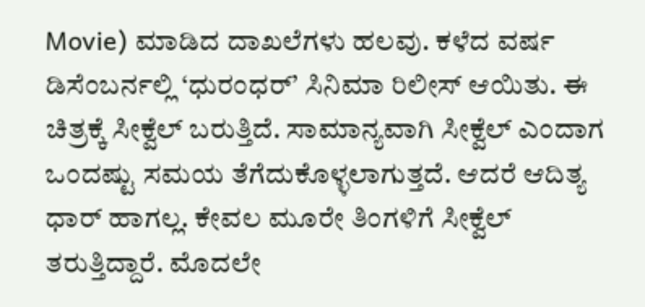Movie) ಮಾಡಿದ ದಾಖಲೆಗಳು ಹಲವು. ಕಳೆದ ವರ್ಷ ಡಿಸೆಂಬರ್ನಲ್ಲಿ ‘ಧುರಂಧರ್’ ಸಿನಿಮಾ ರಿಲೀಸ್ ಆಯಿತು. ಈ ಚಿತ್ರಕ್ಕೆ ಸೀಕ್ವೆಲ್ ಬರುತ್ತಿದೆ. ಸಾಮಾನ್ಯವಾಗಿ ಸೀಕ್ವೆಲ್ ಎಂದಾಗ ಒಂದಷ್ಟು ಸಮಯ ತೆಗೆದುಕೊಳ್ಳಲಾಗುತ್ತದೆ. ಆದರೆ ಆದಿತ್ಯ ಧಾರ್ ಹಾಗಲ್ಲ. ಕೇವಲ ಮೂರೇ ತಿಂಗಳಿಗೆ ಸೀಕ್ವೆಲ್ ತರುತ್ತಿದ್ದಾರೆ. ಮೊದಲೇ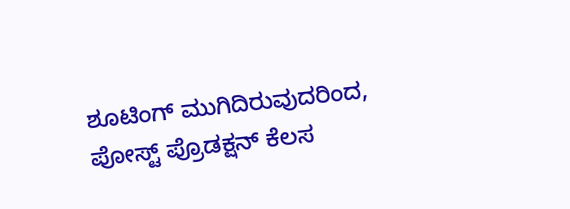ಶೂಟಿಂಗ್ ಮುಗಿದಿರುವುದರಿಂದ, ಪೋಸ್ಟ್ ಪ್ರೊಡಕ್ಷನ್ ಕೆಲಸ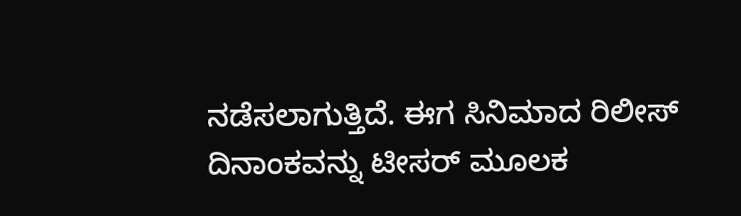ನಡೆಸಲಾಗುತ್ತಿದೆ. ಈಗ ಸಿನಿಮಾದ ರಿಲೀಸ್ ದಿನಾಂಕವನ್ನು ಟೀಸರ್ ಮೂಲಕ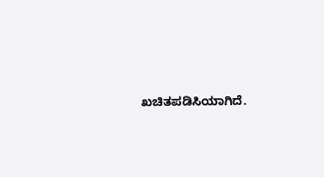ಖಚಿತಪಡಿಸಿಯಾಗಿದೆ.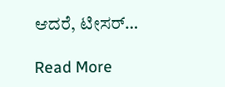ಆದರೆ, ಟೀಸರ್…

Read More